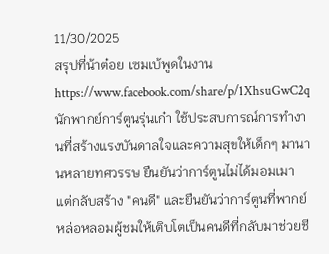11/30/2025
สรุปที่น้าต๋อย เซมเบ้พูดในงาน
https://www.facebook.com/share/p/1XhsuGwC2q
นักพากย์การ์ตูนรุ่นเก๋า ใช้ประสบการณ์การทำงานที่สร้างแรงบันดาลใจและความสุขให้เด็กๆ มานานหลายทศวรรษ ยืนยันว่าการ์ตูนไม่ได้มอมเมา แต่กลับสร้าง "คนดี" และยืนยันว่าการ์ตูนที่พากย์หล่อหลอมผู้ชมให้เติบโตเป็นคนดีที่กลับมาช่วยชี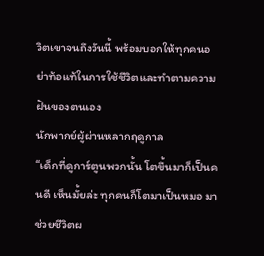วิตเขาจนถึงวันนี้ พร้อมบอกให้ทุกคนอย่าท้อแท้ในการใช้ชีวิตและทำตามความฝันของตนเอง
นักพากย์ผู้ผ่านหลากฤดูกาล
“เด็กที่ดูการ์ตูนพวกนั้น โตขึ้นมาก็เป็นคนดี เห็นมั้ยล่ะ ทุกคนก็โตมาเป็นหมอ มาช่วยชีวิตผ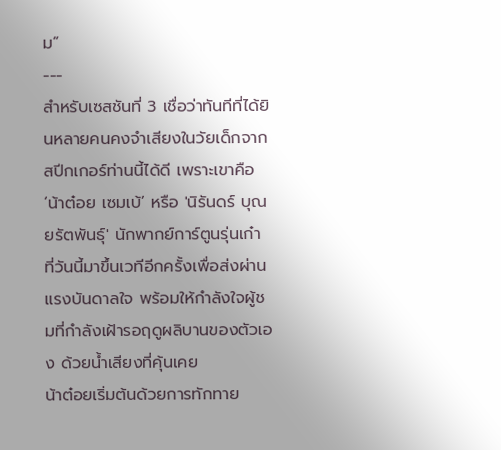ม”
---
สำหรับเซสชันที่ 3 เชื่อว่าทันทีที่ได้ยินหลายคนคงจำเสียงในวัยเด็กจากสปีกเกอร์ท่านนี้ได้ดี เพราะเขาคือ ‘น้าต๋อย เซมเบ้’ หรือ 'นิรันดร์ บุณยรัตพันธุ์' นักพากย์การ์ตูนรุ่นเก๋า ที่วันนี้มาขึ้นเวทีอีกครั้งเพื่อส่งผ่านแรงบันดาลใจ พร้อมให้กำลังใจผู้ชมที่กำลังเฝ้ารอฤดูผลิบานของตัวเอง ด้วยน้ำเสียงที่คุ้นเคย
น้าต๋อยเริ่มต้นด้วยการทักทาย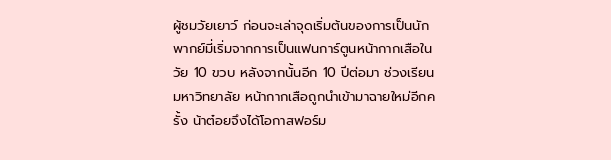ผู้ชมวัยเยาว์ ก่อนจะเล่าจุดเริ่มต้นของการเป็นนักพากย์มี่เริ่มจากการเป็นแฟนการ์ตูนหน้ากากเสือในวัย 10 ขวบ หลังจากนั้นอีก 10 ปีต่อมา ช่วงเรียนมหาวิทยาลัย หน้ากากเสือถูกนำเข้ามาฉายใหม่อีกครั้ง น้าต๋อยจึงได้โอกาสฟอร์ม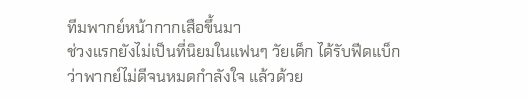ทีมพากย์หน้ากากเสือขึ้นมา
ช่วงแรกยังไม่เป็นที่นิยมในแฟนๆ วัยเด็ก ได้รับฟีดแบ็กว่าพากย์ไม่ดีจนหมดกำลังใจ แล้วด้วย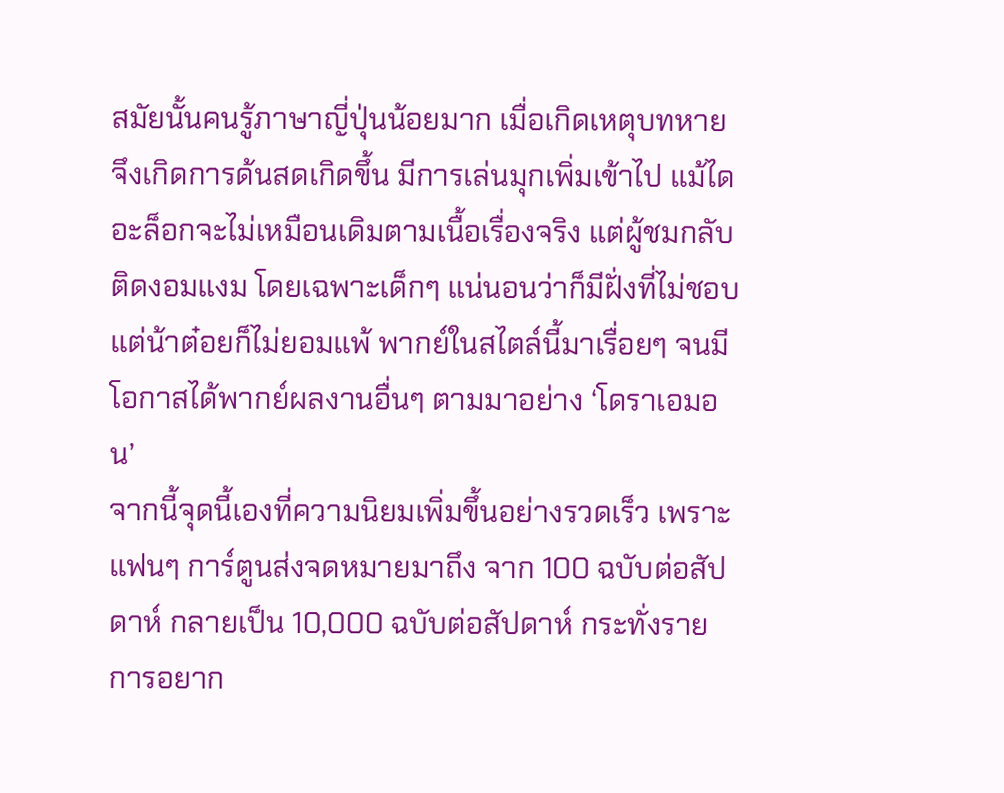สมัยนั้นคนรู้ภาษาญี่ปุ่นน้อยมาก เมื่อเกิดเหตุบทหาย จึงเกิดการด้นสดเกิดขึ้น มีการเล่นมุกเพิ่มเข้าไป แม้ไดอะล็อกจะไม่เหมือนเดิมตามเนื้อเรื่องจริง แต่ผู้ชมกลับติดงอมแงม โดยเฉพาะเด็กๆ แน่นอนว่าก็มีฝั่งที่ไม่ชอบ แต่น้าต๋อยก็ไม่ยอมแพ้ พากย์ในสไตล์นี้มาเรื่อยๆ จนมีโอกาสได้พากย์ผลงานอื่นๆ ตามมาอย่าง ‘โดราเอมอน’
จากนี้จุดนี้เองที่ความนิยมเพิ่มขึ้นอย่างรวดเร็ว เพราะแฟนๆ การ์ตูนส่งจดหมายมาถึง จาก 100 ฉบับต่อสัปดาห์ กลายเป็น 10,000 ฉบับต่อสัปดาห์ กระทั่งรายการอยาก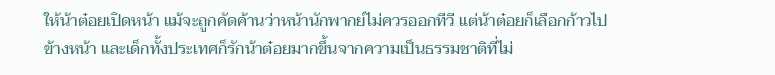ให้น้าต๋อยเปิดหน้า แม้จะถูกคัดค้านว่าหน้านักพากย์ไม่ควรออกทีวี แต่น้าต๋อยก็เลือกก้าวไปข้างหน้า และเด็กทั้งประเทศก็รักน้าต๋อยมากขึ้นจากความเป็นธรรมชาติที่ไม่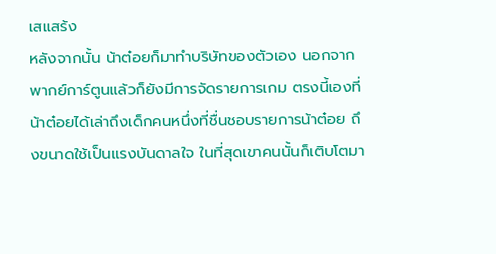เสแสร้ง
หลังจากนั้น น้าต๋อยก็มาทำบริษัทของตัวเอง นอกจากพากย์การ์ตูนแล้วก็ยังมีการจัดรายการเกม ตรงนี้เองที่น้าต๋อยได้เล่าถึงเด็กคนหนึ่งที่ชื่นชอบรายการน้าต๋อย ถึงขนาดใช้เป็นแรงบันดาลใจ ในที่สุดเขาคนนั้นก็เติบโตมา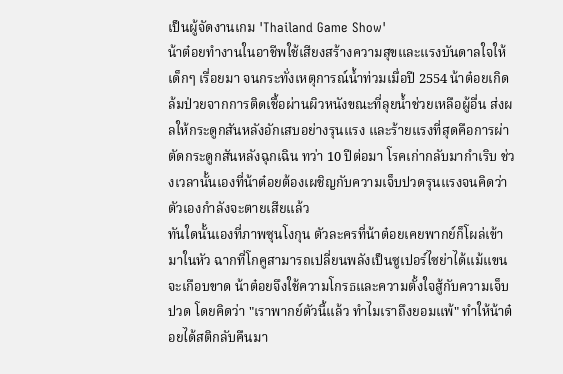เป็นผู้จัดงานเกม 'Thailand Game Show'
น้าต๋อยทำงานในอาชีพใช้เสียงสร้างความสุขและแรงบันดาลใจให้เด็กๆ เรื่อยมา จนกระทั่งเหตุการณ์น้ำท่วมเมื่อปี 2554 น้าต๋อยเกิดล้มป่วยจากการติดเชื้อผ่านผิวหนังขณะที่ลุยน้ำช่วยเหลือผู้อื่น ส่งผลให้กระดูกสันหลังอักเสบอย่างรุนแรง และร้ายแรงที่สุดคือการผ่าตัดกระดูกสันหลังฉุกเฉิน ทว่า 10 ปีต่อมา โรคเก่ากลับมากำเริบ ช่วงเวลานั้นเองที่น้าต๋อยต้องเผชิญกับความเจ็บปวดรุนแรงจนคิดว่าตัวเองกำลังจะตายเสียแล้ว
ทันใดนั้นเองที่ภาพซุนโงกุน ตัวละครที่น้าต๋อยเคยพากย์ก็โผล่เข้ามาในหัว ฉากที่โกคูสามารถเปลี่ยนพลังเป็นซูเปอร์ไซย่าได้แม้แขนจะเกือบขาด น้าต๋อยจึงใช้ความโกรธและความตั้งใจสู้กับความเจ็บปวด โดยคิดว่า "เราพากย์ตัวนี้แล้ว ทำไมเราถึงยอมแพ้" ทำให้น้าต๋อยได้สติกลับคืนมา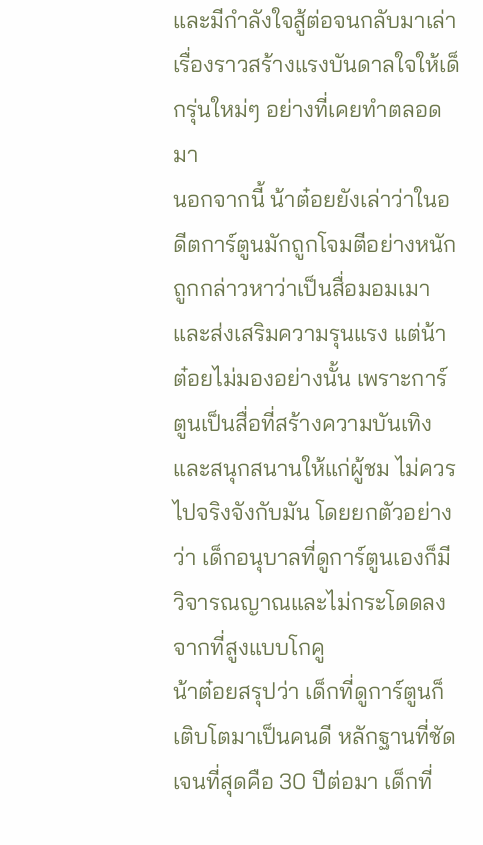และมีกำลังใจสู้ต่อจนกลับมาเล่าเรื่องราวสร้างแรงบันดาลใจให้เด็กรุ่นใหม่ๆ อย่างที่เคยทำตลอดมา
นอกจากนี้ น้าต๋อยยังเล่าว่าในอดีตการ์ตูนมักถูกโจมตีอย่างหนัก ถูกกล่าวหาว่าเป็นสื่อมอมเมาและส่งเสริมความรุนแรง แต่น้าต๋อยไม่มองอย่างนั้น เพราะการ์ตูนเป็นสื่อที่สร้างความบันเทิงและสนุกสนานให้แก่ผู้ชม ไม่ควรไปจริงจังกับมัน โดยยกตัวอย่างว่า เด็กอนุบาลที่ดูการ์ตูนเองก็มีวิจารณญาณและไม่กระโดดลงจากที่สูงแบบโกคู
น้าต๋อยสรุปว่า เด็กที่ดูการ์ตูนก็เติบโตมาเป็นคนดี หลักฐานที่ชัดเจนที่สุดคือ 30 ปีต่อมา เด็กที่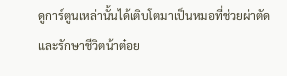ดูการ์ตูนเหล่านั้นได้เติบโตมาเป็นหมอที่ช่วยผ่าตัดและรักษาชีวิตน้าต๋อย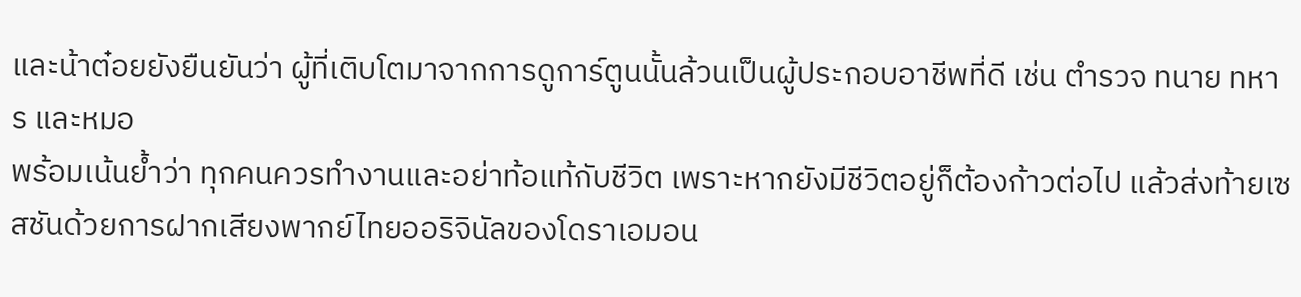และน้าต๋อยยังยืนยันว่า ผู้ที่เติบโตมาจากการดูการ์ตูนนั้นล้วนเป็นผู้ประกอบอาชีพที่ดี เช่น ตำรวจ ทนาย ทหาร และหมอ
พร้อมเน้นย้ำว่า ทุกคนควรทำงานและอย่าท้อแท้กับชีวิต เพราะหากยังมีชีวิตอยู่ก็ต้องก้าวต่อไป แล้วส่งท้ายเซสชันด้วยการฝากเสียงพากย์ไทยออริจินัลของโดราเอมอน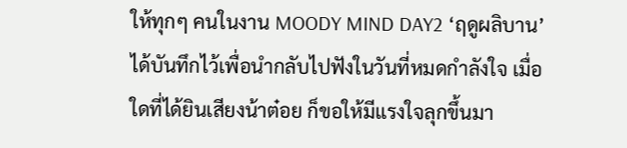ให้ทุกๆ คนในงาน MOODY MIND DAY2 ‘ฤดูผลิบาน’ ได้บันทึกไว้เพื่อนำกลับไปฟังในวันที่หมดกำลังใจ เมื่อใดที่ได้ยินเสียงน้าต๋อย ก็ขอให้มีแรงใจลุกขึ้นมา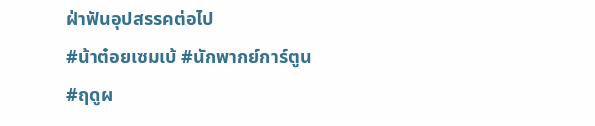ฝ่าฟันอุปสรรคต่อไป
#น้าต๋อยเซมเบ้ #นักพากย์การ์ตูน
#ฤดูผ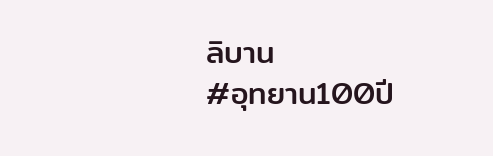ลิบาน
#อุทยาน100ปี